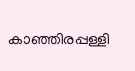കാഞ്ഞിരപ്പള്ളി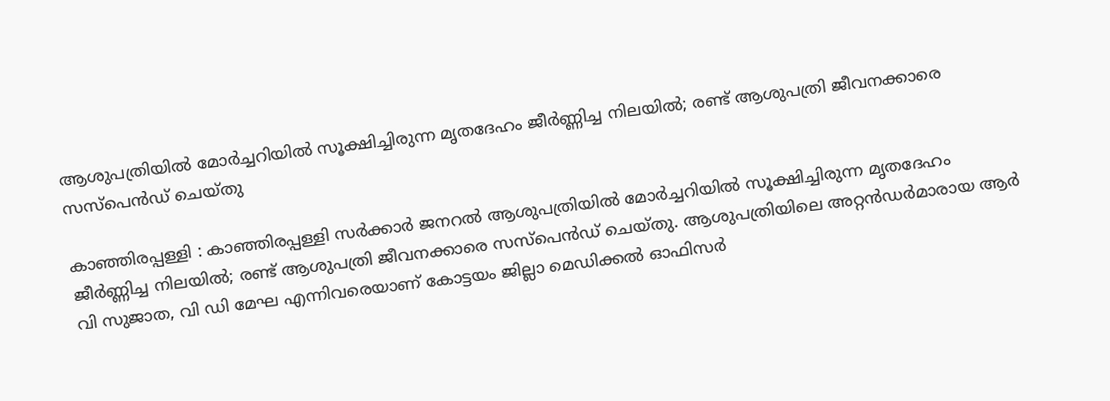ആശുപത്രിയിൽ മോർച്ചറിയിൽ സൂക്ഷിച്ചിരുന്ന മൃതദേഹം ജീർണ്ണിച്ച നിലയിൽ; രണ്ട് ആശുപത്രി ജീവനക്കാരെ സസ്‌പെൻഡ് ചെയ്തു

കാഞ്ഞിരപ്പള്ളി : കാഞ്ഞിരപ്പള്ളി സർക്കാർ ജനറൽ ആശുപത്രിയിൽ മോർച്ചറിയിൽ സൂക്ഷിച്ചിരുന്ന മൃതദേഹം ജീർണ്ണിച്ച നിലയിൽ; രണ്ട് ആശുപത്രി ജീവനക്കാരെ സസ്‌പെൻഡ് ചെയ്തു. ആശുപത്രിയിലെ അറ്റൻഡർമാരായ ആർ വി സുജാത, വി ഡി മേഘ എന്നിവരെയാണ് കോട്ടയം ജില്ലാ മെഡിക്കൽ ഓഫിസർ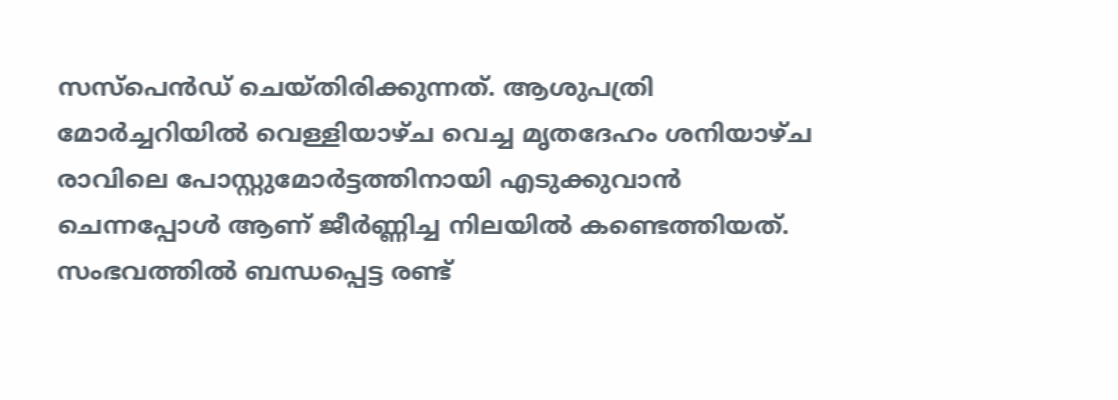സസ്‌പെൻഡ് ചെയ്തിരിക്കുന്നത്. ആശുപത്രി മോർച്ചറിയിൽ വെള്ളിയാഴ്ച വെച്ച മൃതദേഹം ശനിയാഴ്ച രാവിലെ പോസ്റ്റുമോർട്ടത്തിനായി എടുക്കുവാൻ ചെന്നപ്പോൾ ആണ് ജീർണ്ണിച്ച നിലയിൽ കണ്ടെത്തിയത്. സംഭവത്തിൽ ബന്ധപ്പെട്ട രണ്ട്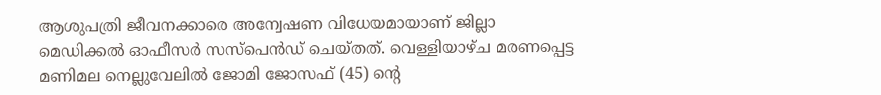ആശുപത്രി ജീവനക്കാരെ അന്വേഷണ വിധേയമായാണ് ജില്ലാ മെഡിക്കൽ ഓഫീസർ സസ്പെൻഡ് ചെയ്തത്. വെള്ളിയാഴ്ച മരണപ്പെട്ട മണിമല നെല്ലുവേലില്‍ ജോമി ജോസഫ് (45) ന്റെ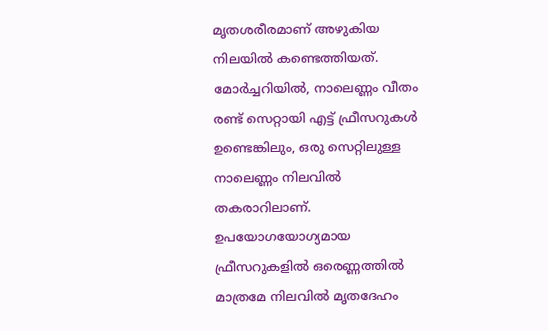മൃതശരീരമാണ് അഴുകിയ നിലയിൽ കണ്ടെത്തിയത്. മോർച്ചറിയിൽ, നാലെണ്ണം വീതം രണ്ട് സെറ്റായി എട്ട് ഫ്രീസറുകൾ ഉണ്ടെങ്കിലും, ഒരു സെറ്റിലുള്ള നാലെണ്ണം നിലവിൽ തകരാറിലാണ്. ഉപയോഗയോഗ്യമായ ഫ്രീസറുകളിൽ ഒരെണ്ണത്തിൽ മാത്രമേ നിലവിൽ മൃതദേഹം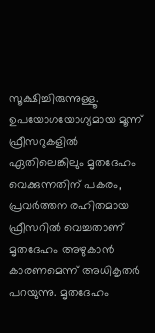സൂക്ഷിച്ചിരുന്നുള്ളൂ. ഉപയോഗയോഗ്യമായ മൂന്ന് ഫ്രീസറുകളിൽ ഏതിലെങ്കിലും മൃതദേഹം വെക്കുന്നതിന് പകരം, പ്രവർത്തന രഹിതമായ ഫ്രീസറിൽ വെച്ചതാണ് മൃതദേഹം അഴുകാൻ കാരണമെന്ന് അധികൃതർ പറയുന്നു. മൃതദേഹം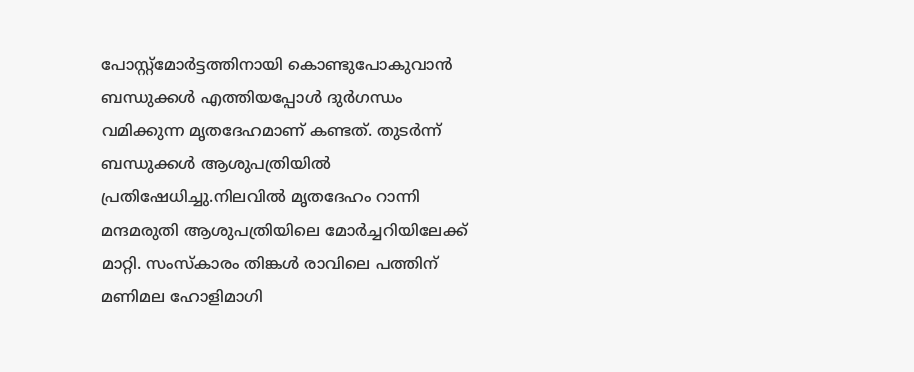പോസ്റ്റ്മോർട്ടത്തിനായി കൊണ്ടുപോകുവാൻ ബന്ധുക്കൾ എത്തിയപ്പോൾ ദുർഗന്ധം വമിക്കുന്ന മൃതദേഹമാണ് കണ്ടത്. തുടർന്ന് ബന്ധുക്കൾ ആശുപത്രിയിൽ പ്രതിഷേധിച്ചു.നിലവിൽ മൃതദേഹം റാന്നി മന്ദമരുതി ആശുപത്രിയിലെ മോർച്ചറിയിലേക്ക് മാറ്റി. സംസ്കാരം തിങ്കൾ രാവിലെ പത്തിന് മണിമല ഹോളിമാഗി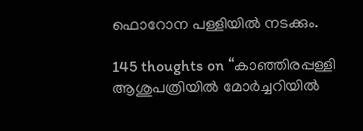ഫൊറോന പള്ളിയിൽ നടക്കും.

145 thoughts on “കാഞ്ഞിരപ്പള്ളി ആശുപത്രിയിൽ മോർച്ചറിയിൽ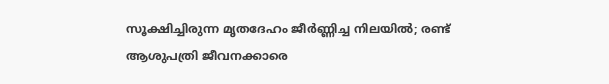സൂക്ഷിച്ചിരുന്ന മൃതദേഹം ജീർണ്ണിച്ച നിലയിൽ; രണ്ട് ആശുപത്രി ജീവനക്കാരെ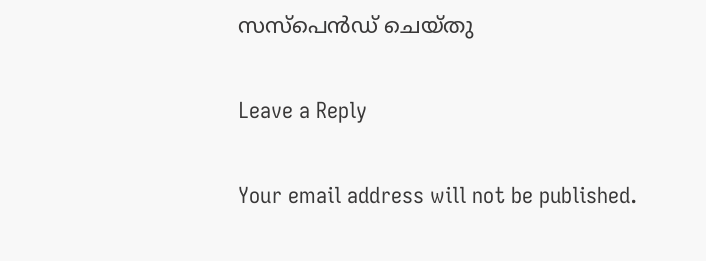സസ്‌പെൻഡ് ചെയ്തു

Leave a Reply

Your email address will not be published.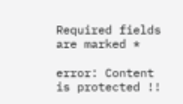Required fields are marked *

error: Content is protected !!